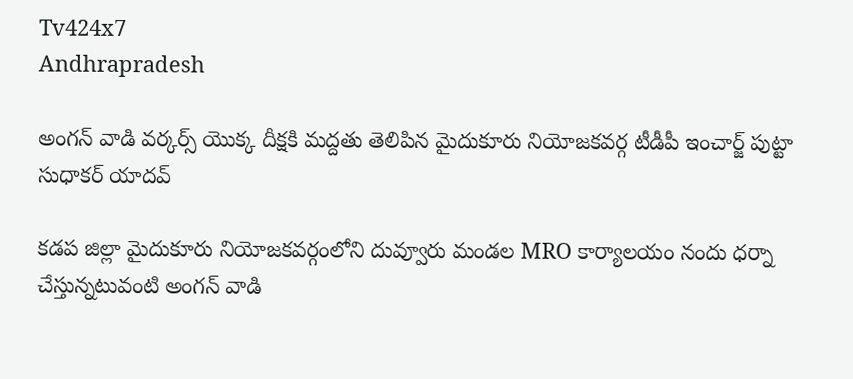Tv424x7
Andhrapradesh

అంగన్ వాడి వర్కర్స్ యొక్క దీక్షకి మద్దతు తెలిపిన మైదుకూరు నియోజకవర్గ టీడీపీ ఇంచార్జ్ పుట్టా సుధాకర్ యాదవ్

కడప జిల్లా మైదుకూరు నియోజకవర్గంలోని దువ్వూరు మండల MRO కార్యాలయం నందు ధర్నా చేస్తున్నటువంటి అంగన్ వాడి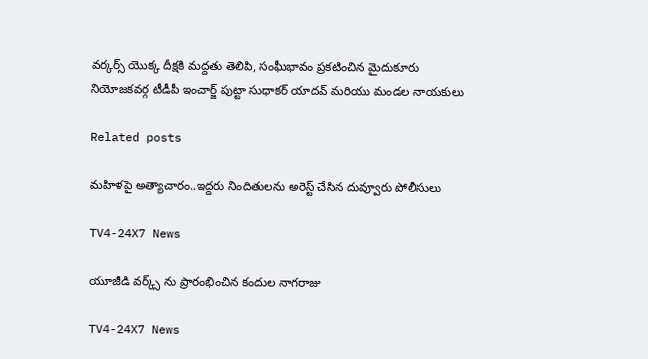వర్కర్స్ యొక్క దీక్షకి మద్దతు తెలిపి, సంఘీభావం ప్రకటించిన మైదుకూరు నియోజకవర్గ టీడీపీ ఇంచార్జ్ పుట్టా సుధాకర్ యాదవ్ మరియు మండల నాయకులు

Related posts

మహిళపై అత్యాచారం..ఇద్దరు నిందితులను అరెస్ట్ చేసిన దువ్వూరు పోలీసులు

TV4-24X7 News

యూజీడి వర్క్స్ ను ప్రారంభించిన కందుల నాగరాజు

TV4-24X7 News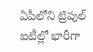ఏపీలోని ట్రిపుల్ ఐటీల్లో భారీగా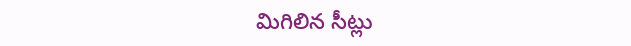మిగిలిన సీట్లు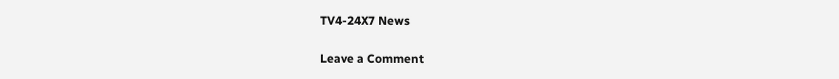TV4-24X7 News

Leave a Comment